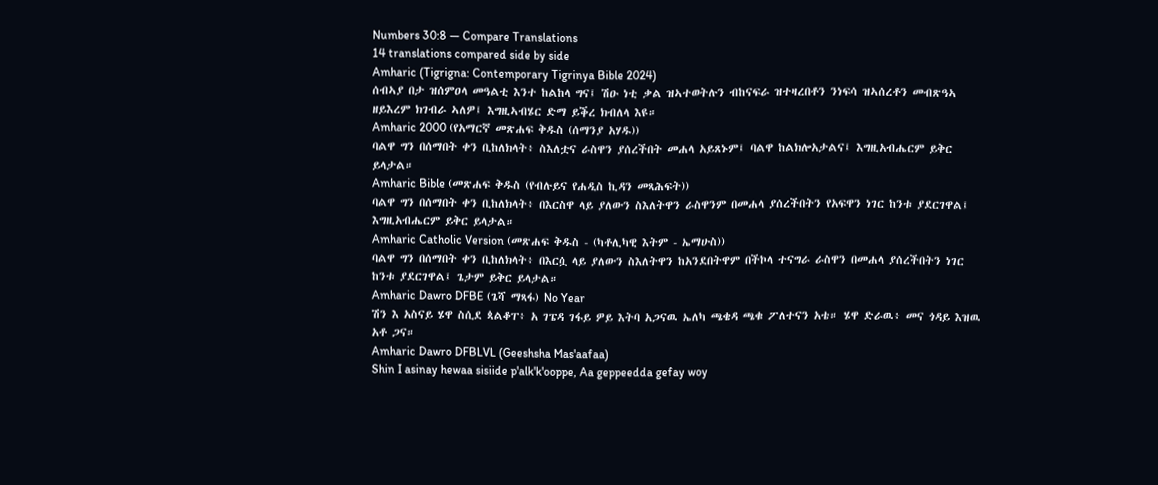Numbers 30:8 — Compare Translations
14 translations compared side by side
Amharic (Tigrigna: Contemporary Tigrinya Bible 2024)
ሰብኣያ በታ ዝሰምዐላ መዓልቲ እንተ ከልከላ ግና፤ ሽዑ ነቲ ቃል ዝኣተወትሉን ብከናፍራ ዝተዛረበቶን ንነፍሳ ዝኣሰረቶን መብጽዓኣ ዘይእረም ክገብራ ኣለዎ፤ እግዚኣብሄር ድማ ይቕረ ክብለላ እዩ።
Amharic 2000 (የአማርኛ መጽሐፍ ቅዱስ (ሰማንያ አሃዱ))
ባልዋ ግን በሰማበት ቀን ቢከለክላት፥ ስእለቷና ራስዋን ያሰረችበት መሐላ አይጸኑም፤ ባልዋ ከልክሎአታልና፤ እግዚአብሔርም ይቅር ይላታል።
Amharic Bible (መጽሐፍ ቅዱስ (የብሉይና የሐዲስ ኪዳን መጻሕፍት))
ባልዋ ግን በሰማበት ቀን ቢከለክላት፥ በእርስዋ ላይ ያለውን ስእለትዋን ራስዋንም በመሐላ ያሰረችበትን የአፍዋን ነገር ከንቱ ያደርገዋል፤ እግዚአብሔርም ይቅር ይላታል።
Amharic Catholic Version (መጽሐፍ ቅዱስ - (ካቶሊካዊ እትም - ኤማሁስ))
ባልዋ ግን በሰማበት ቀን ቢከለክላት፥ በእርሷ ላይ ያለውን ስእለትዋን ከአንደበትዋም በችኮላ ተናግራ ራስዋን በመሐላ ያሰረችበትን ነገር ከንቱ ያደርገዋል፤ ጌታም ይቅር ይላታል።
Amharic Dawro DFBE (ጌሻ ማጻፋ) No Year
ሽን እ አስናይ ሄዋ ስሲደ ጳልቆፐ፥ አ ገፔዳ ገፋይ ዎይ እትባ አጋናዉ ኤለካ ጫቄዳ ጫቁ ፖለተናን አቴ። ሄዋ ድራዉ፥ መና ጎዳይ እዝዉ አቶ ጋና።
Amharic Dawro DFBLVL (Geeshsha Mas'aafaa)
Shin I asinay hewaa sisiide p'alk'k'ooppe, Aa geppeedda gefay woy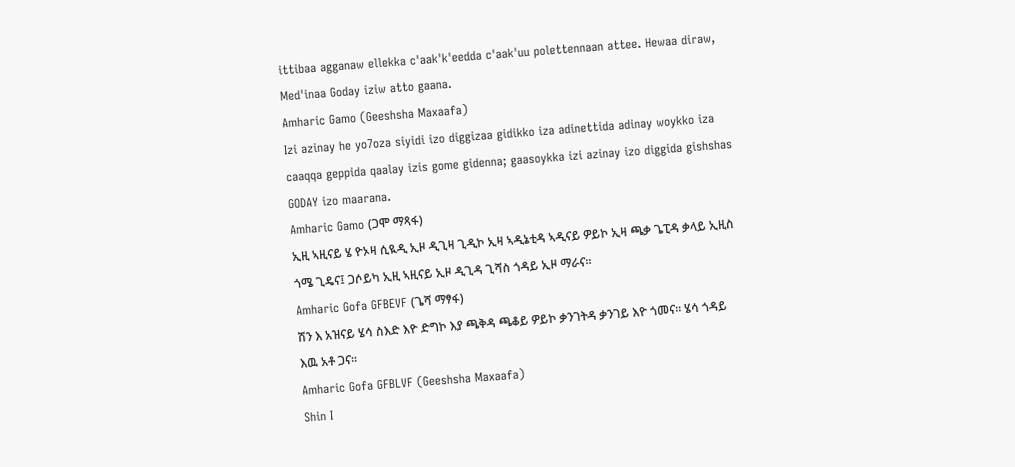ittibaa agganaw ellekka c'aak'k'eedda c'aak'uu polettennaan attee. Hewaa diraw, Med'inaa Goday iziw atto gaana.
Amharic Gamo (Geeshsha Maxaafa)
Izi azinay he yo7oza siyidi izo diggizaa gidikko iza adinettida adinay woykko iza caaqqa geppida qaalay izis gome gidenna; gaasoykka izi azinay izo diggida gishshas GODAY izo maarana.
Amharic Gamo (ጋሞ ማጻፋ)
ኢዚ ኣዚናይ ሄ ዮኦዛ ሲዪዲ ኢዞ ዲጊዛ ጊዲኮ ኢዛ ኣዲኔቲዳ ኣዲናይ ዎይኮ ኢዛ ጫቃ ጌፒዳ ቃላይ ኢዚስ ጎሜ ጊዴና፤ ጋሶይካ ኢዚ ኣዚናይ ኢዞ ዲጊዳ ጊሻስ ጎዳይ ኢዞ ማራና።
Amharic Gofa GFBEVF (ጌሻ ማፃፋ)
ሽን እ አዝናይ ሄሳ ስእድ እዮ ድግኮ እያ ጫቅዳ ጫቆይ ዎይኮ ቃንገትዳ ቃንገይ እዮ ጎመና። ሄሳ ጎዳይ እዉ አቶ ጋና።
Amharic Gofa GFBLVF (Geeshsha Maxaafa)
Shin I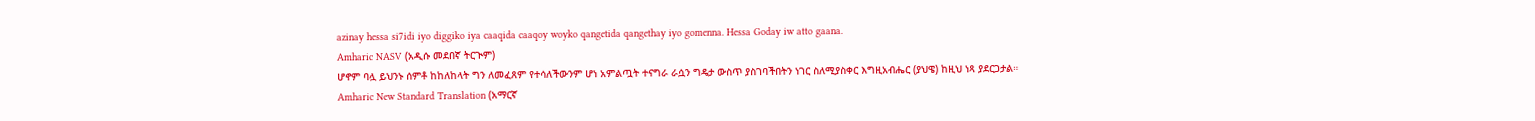azinay hessa si7idi iyo diggiko iya caaqida caaqoy woyko qangetida qangethay iyo gomenna. Hessa Goday iw atto gaana.
Amharic NASV (አዲሱ መደበኛ ትርጒም)
ሆኖም ባሏ ይህንኑ ሰምቶ ከከለከላት ግን ለመፈጸም የተሳለችውንም ሆነ አምልጧት ተናግራ ራሷን ግዴታ ውስጥ ያስገባችበትን ነገር ስለሚያስቀር እግዚአብሔር (ያህዌ) ከዚህ ነጻ ያደርጋታል።
Amharic New Standard Translation (አማርኛ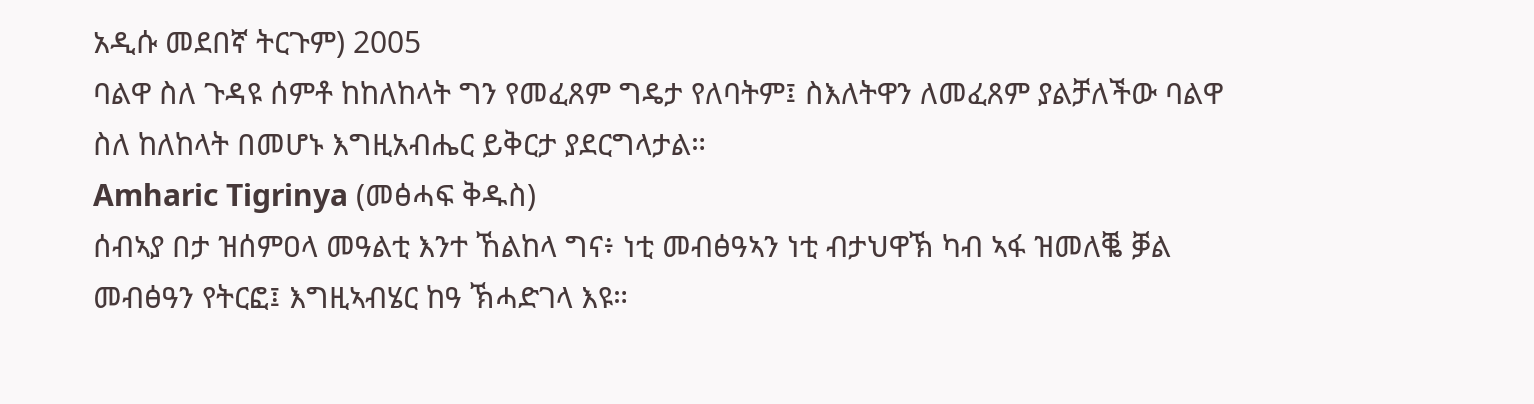አዲሱ መደበኛ ትርጉም) 2005
ባልዋ ስለ ጉዳዩ ሰምቶ ከከለከላት ግን የመፈጸም ግዴታ የለባትም፤ ስእለትዋን ለመፈጸም ያልቻለችው ባልዋ ስለ ከለከላት በመሆኑ እግዚአብሔር ይቅርታ ያደርግላታል።
Amharic Tigrinya (መፅሓፍ ቅዱስ)
ሰብኣያ በታ ዝሰምዐላ መዓልቲ እንተ ኸልከላ ግና፥ ነቲ መብፅዓኣን ነቲ ብታህዋኽ ካብ ኣፋ ዝመለቘ ቓል መብፅዓን የትርፎ፤ እግዚኣብሄር ከዓ ኽሓድገላ እዩ።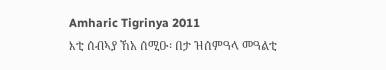Amharic Tigrinya 2011
እቲ ሰብኣያ ኸአ ሰሚዑ፡ በታ ዝሰምዓላ መዓልቲ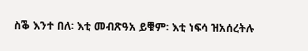ስቕ እንተ በለ፡ እቲ መብጽዓአ ይቑም፡ እቲ ነፍሳ ዝአሰረትሉ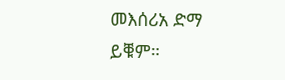መእሰሪአ ድማ ይቑም።